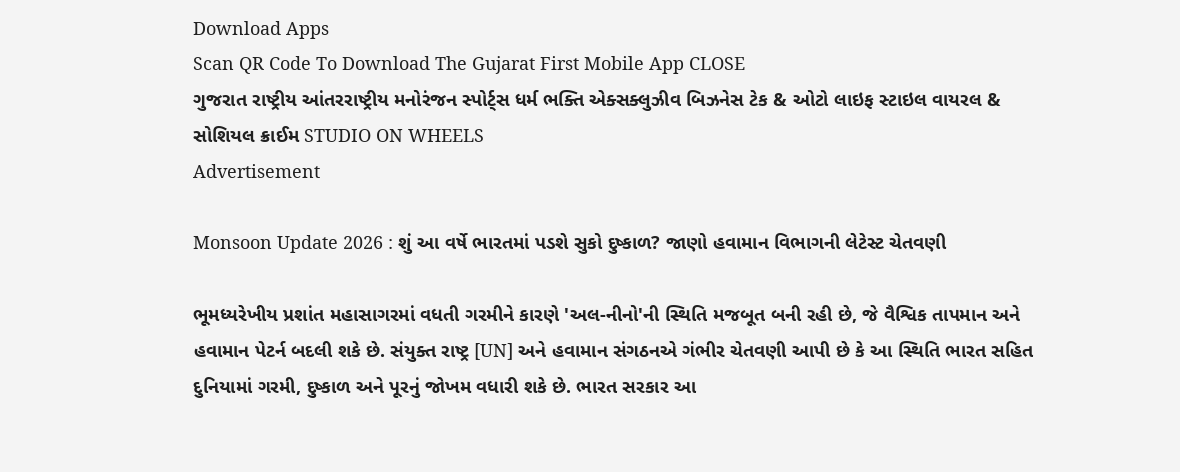Download Apps
Scan QR Code To Download The Gujarat First Mobile App CLOSE
ગુજરાત રાષ્ટ્રીય આંતરરાષ્ટ્રીય મનોરંજન સ્પોર્ટ્સ ધર્મ ભક્તિ એક્સક્લુઝીવ બિઝનેસ ટેક & ઓટો લાઇફ સ્ટાઇલ વાયરલ & સોશિયલ ક્રાઈમ STUDIO ON WHEELS
Advertisement

Monsoon Update 2026 : શું આ વર્ષે ભારતમાં પડશે સુકો દુષ્કાળ? જાણો હવામાન વિભાગની લેટેસ્ટ ચેતવણી

ભૂમધ્યરેખીય પ્રશાંત મહાસાગરમાં વધતી ગરમીને કારણે 'અલ-નીનો'ની સ્થિતિ મજબૂત બની રહી છે, જે વૈશ્વિક તાપમાન અને હવામાન પેટર્ન બદલી શકે છે. સંયુક્ત રાષ્ટ્ર [UN] અને હવામાન સંગઠનએ ગંભીર ચેતવણી આપી છે કે આ સ્થિતિ ભારત સહિત દુનિયામાં ગરમી, દુષ્કાળ અને પૂરનું જોખમ વધારી શકે છે. ભારત સરકાર આ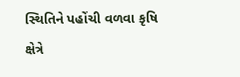સ્થિતિને પહોંચી વળવા કૃષિ ક્ષેત્રે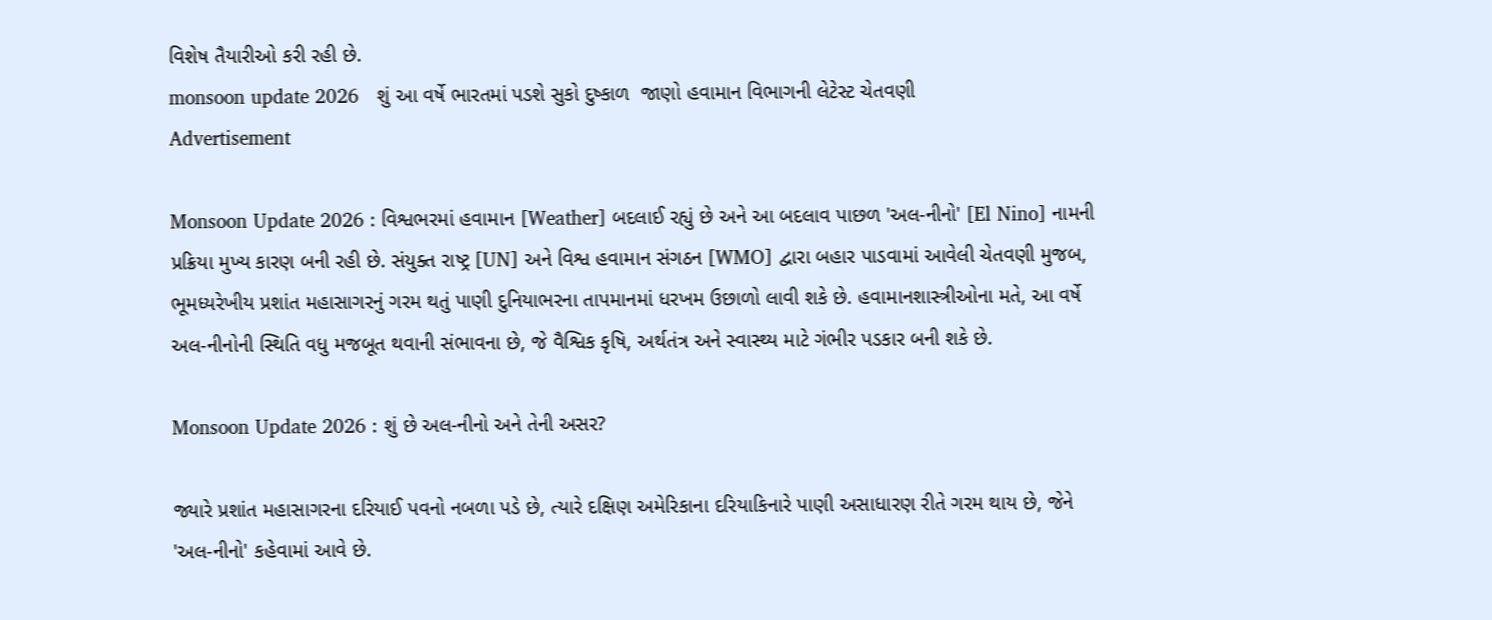વિશેષ તૈયારીઓ કરી રહી છે.
monsoon update 2026   શું આ વર્ષે ભારતમાં પડશે સુકો દુષ્કાળ  જાણો હવામાન વિભાગની લેટેસ્ટ ચેતવણી
Advertisement

Monsoon Update 2026 : વિશ્વભરમાં હવામાન [Weather] બદલાઈ રહ્યું છે અને આ બદલાવ પાછળ 'અલ-નીનો' [El Nino] નામની પ્રક્રિયા મુખ્ય કારણ બની રહી છે. સંયુક્ત રાષ્ટ્ર [UN] અને વિશ્વ હવામાન સંગઠન [WMO] દ્વારા બહાર પાડવામાં આવેલી ચેતવણી મુજબ, ભૂમધ્યરેખીય પ્રશાંત મહાસાગરનું ગરમ થતું પાણી દુનિયાભરના તાપમાનમાં ધરખમ ઉછાળો લાવી શકે છે. હવામાનશાસ્ત્રીઓના મતે, આ વર્ષે અલ-નીનોની સ્થિતિ વધુ મજબૂત થવાની સંભાવના છે, જે વૈશ્વિક કૃષિ, અર્થતંત્ર અને સ્વાસ્થ્ય માટે ગંભીર પડકાર બની શકે છે.

Monsoon Update 2026 : શું છે અલ-નીનો અને તેની અસર?

જ્યારે પ્રશાંત મહાસાગરના દરિયાઈ પવનો નબળા પડે છે, ત્યારે દક્ષિણ અમેરિકાના દરિયાકિનારે પાણી અસાધારણ રીતે ગરમ થાય છે, જેને 'અલ-નીનો' કહેવામાં આવે છે.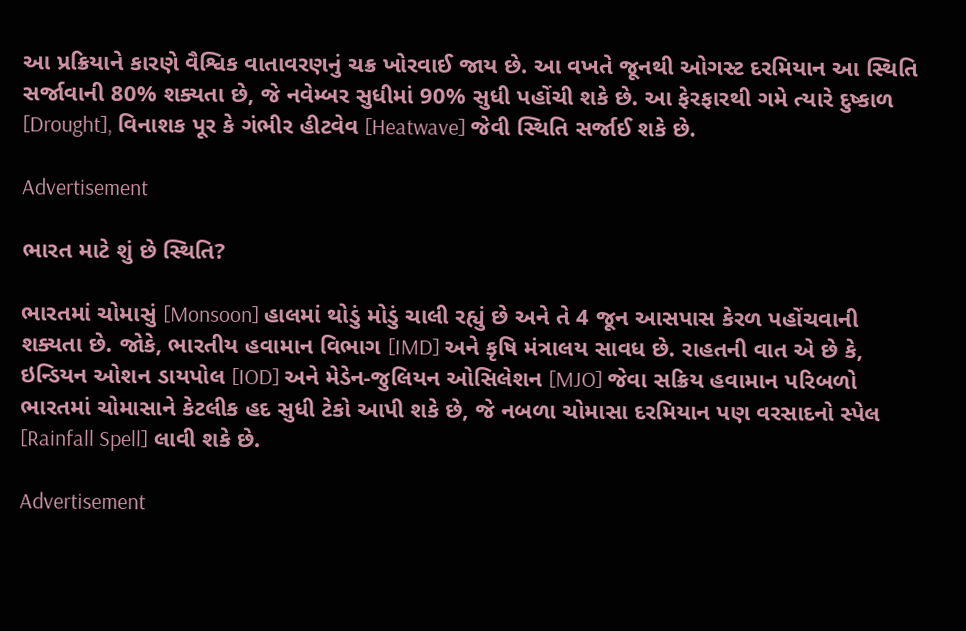આ પ્રક્રિયાને કારણે વૈશ્વિક વાતાવરણનું ચક્ર ખોરવાઈ જાય છે. આ વખતે જૂનથી ઓગસ્ટ દરમિયાન આ સ્થિતિ સર્જાવાની 80% શક્યતા છે, જે નવેમ્બર સુધીમાં 90% સુધી પહોંચી શકે છે. આ ફેરફારથી ગમે ત્યારે દુષ્કાળ [Drought], વિનાશક પૂર કે ગંભીર હીટવેવ [Heatwave] જેવી સ્થિતિ સર્જાઈ શકે છે.

Advertisement

ભારત માટે શું છે સ્થિતિ?

ભારતમાં ચોમાસું [Monsoon] હાલમાં થોડું મોડું ચાલી રહ્યું છે અને તે 4 જૂન આસપાસ કેરળ પહોંચવાની શક્યતા છે. જોકે, ભારતીય હવામાન વિભાગ [IMD] અને કૃષિ મંત્રાલય સાવધ છે. રાહતની વાત એ છે કે, ઇન્ડિયન ઓશન ડાયપોલ [IOD] અને મેડેન-જુલિયન ઓસિલેશન [MJO] જેવા સક્રિય હવામાન પરિબળો ભારતમાં ચોમાસાને કેટલીક હદ સુધી ટેકો આપી શકે છે, જે નબળા ચોમાસા દરમિયાન પણ વરસાદનો સ્પેલ [Rainfall Spell] લાવી શકે છે.

Advertisement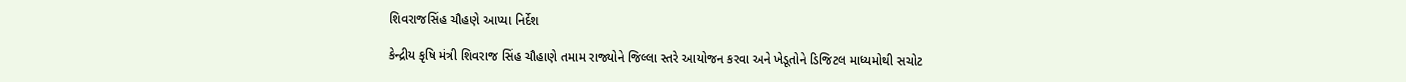શિવરાજસિંહ ચૌહણે આપ્યા નિર્દેશ

કેન્દ્રીય કૃષિ મંત્રી શિવરાજ સિંહ ચૌહાણે તમામ રાજ્યોને જિલ્લા સ્તરે આયોજન કરવા અને ખેડૂતોને ડિજિટલ માધ્યમોથી સચોટ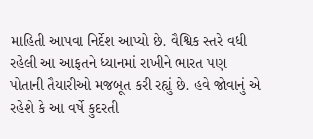માહિતી આપવા નિર્દેશ આપ્યો છે. વૈશ્વિક સ્તરે વધી રહેલી આ આફતને ધ્યાનમાં રાખીને ભારત પણ પોતાની તૈયારીઓ મજબૂત કરી રહ્યું છે. હવે જોવાનું એ રહેશે કે આ વર્ષે કુદરતી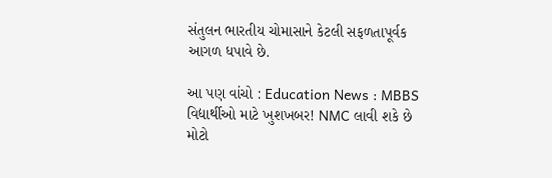સંતુલન ભારતીય ચોમાસાને કેટલી સફળતાપૂર્વક આગળ ધપાવે છે.

આ પણ વાંચો : Education News : MBBS વિદ્યાર્થીઓ માટે ખુશખબર! NMC લાવી શકે છે મોટો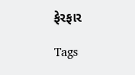ફેરફાર

Tags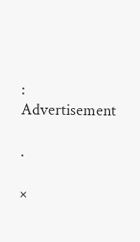:
Advertisement

.

×